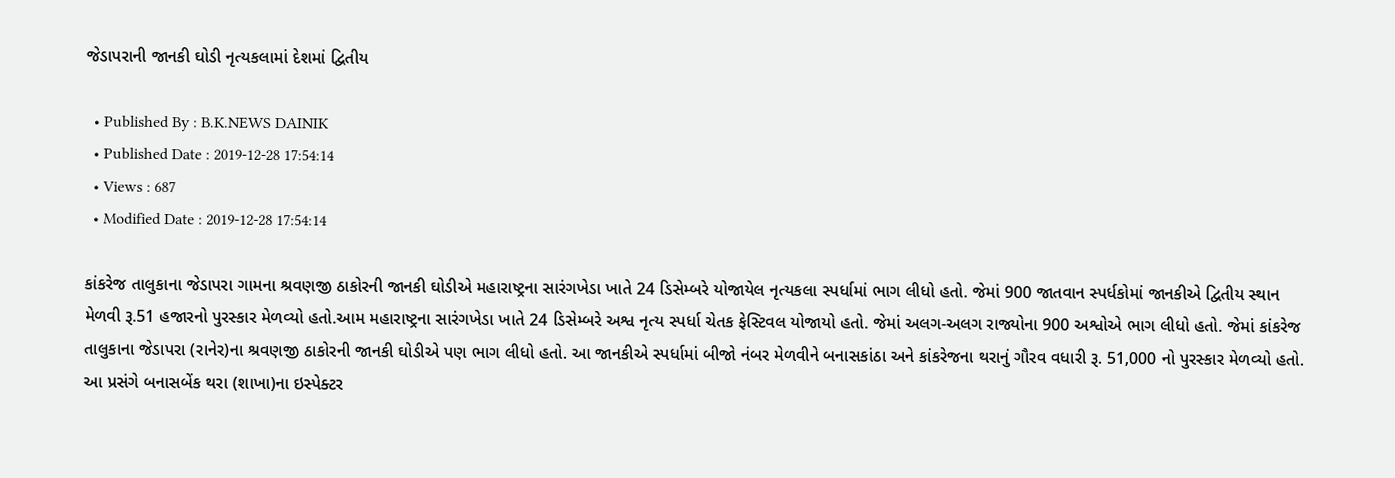જેડાપરાની જાનકી ઘોડી નૃત્યકલામાં દેશમાં દ્વિતીય

  • Published By : B.K.NEWS DAINIK
  • Published Date : 2019-12-28 17:54:14
  • Views : 687
  • Modified Date : 2019-12-28 17:54:14

કાંકરેજ તાલુકાના જેડાપરા ગામના શ્રવ‌ણજી ઠાકોરની જાનકી ઘોડીએ મહારાષ્ટ્રના સારંગખેડા ખાતે 24 ડિસેમ્બરે યોજાયેલ નૃત્યકલા સ્પર્ધામાં ભાગ લીધો હતો. જેમાં 900 જાતવાન સ્પર્ધકોમાં જાનકીએ દ્વિતીય સ્થાન મેળવી રૂ.51 હજારનો પુરસ્કાર મેળવ્યો હતો.આમ મહારાષ્ટ્રના સારંગખેડા ખાતે 24 ડિસેમ્બરે અશ્વ નૃત્ય સ્પર્ધા ચેતક ફેસ્ટિવલ યોજાયો હતો. જેમાં અલગ-અલગ રાજ્યોના 900 અશ્વોએ ભાગ લીધો હતો. જેમાં કાંકરેજ તાલુકાના જેડાપરા (રાનેર)ના શ્રવણજી ઠાકોરની જાનકી ઘોડીએ પણ ભાગ લીધો હતો. આ જાનકીએ સ્પર્ધામાં બીજો નંબર મેળવીને બનાસકાંઠા અને કાંકરેજના થરાનું ગૌરવ વધારી રૂ. 51,000 નો પુરસ્કાર મેળવ્યો હતો. આ પ્રસંગે બનાસબેંક થરા (શાખા)ના ઇસ્પેક્ટર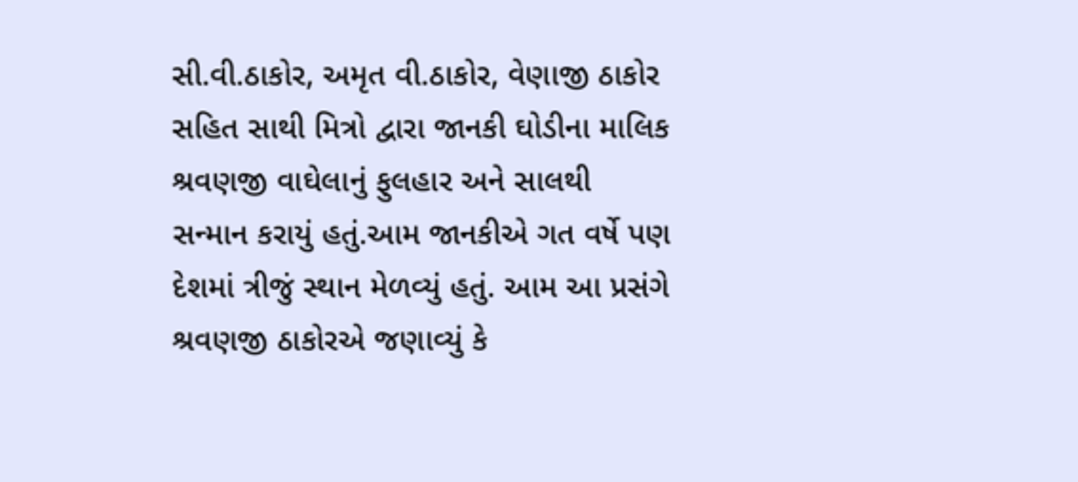સી.વી.ઠાકોર, અમૃત વી.ઠાકોર, વેણાજી ઠાકોર સહિત સાથી મિત્રો દ્વારા જાનકી ઘોડીના માલિક શ્રવણજી વાઘેલાનું ફુલહાર અને સાલથી સન્માન કરાયું હતું.આમ જાનકીએ ગત વર્ષે પણ દેશમાં ત્રીજું સ્થાન મેળવ્યું હતું. આમ આ પ્રસંગે શ્રવણજી ઠાકોરએ જણાવ્યું કે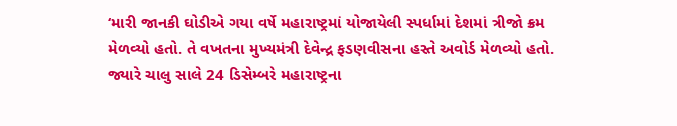‘મારી જાનકી ઘોડીએ ગયા વર્ષે મહારાષ્ટ્રમાં યોજાયેલી સ્પર્ધામાં દેશમાં ત્રીજો ક્રમ મેળવ્યો હતો. તે વખતના મુખ્યમંત્રી દેવેન્દ્ર ફડણવીસના હસ્તે અવોર્ડ મેળવ્યો હતો. જ્યારે ચાલુ સાલે 24 ડિસેમ્બરે મહારાષ્ટ્રના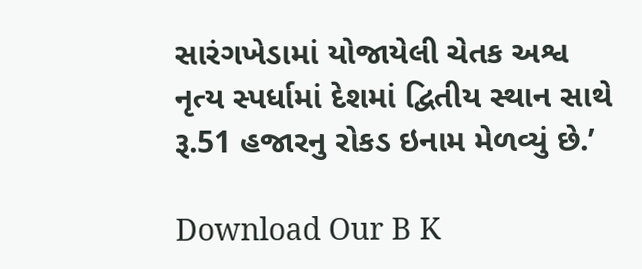સારંગખેડામાં યોજાયેલી ચેતક અશ્વ નૃત્ય સ્પર્ધામાં દેશમાં દ્વિતીય સ્થાન સાથે રૂ.51 હજારનુ રોકડ ઇનામ મેળવ્યું છે.’

Download Our B K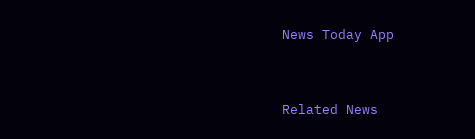News Today App



Related News